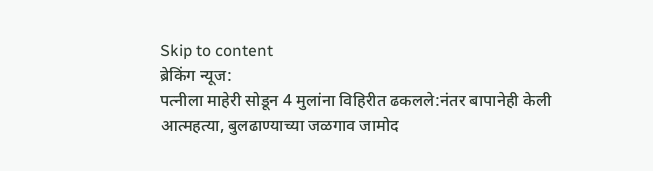Skip to content
ब्रेकिंग न्यूज:
पत्नीला माहेरी सोडून 4 मुलांना विहिरीत ढकलले:नंतर बापानेही केली आत्महत्या, बुलढाण्याच्या जळगाव जामोद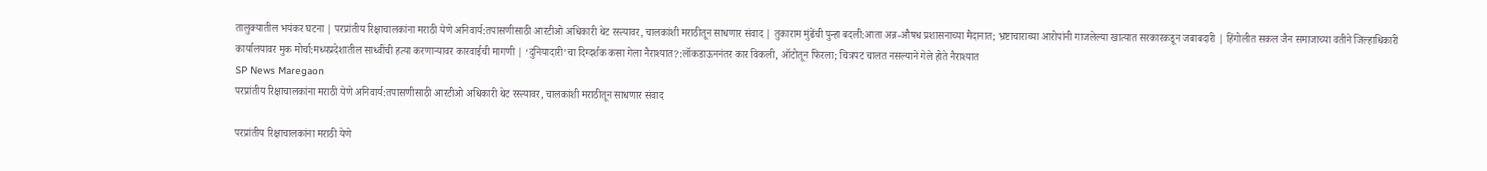तालुक्यातील भयंकर घटना | परप्रांतीय रिक्षाचालकांना मराठी येणे अनिवार्य:तपासणीसाठी आरटीओ अधिकारी थेट रस्त्यावर, चालकांशी मराठीतून साधणार संवाद | तुकाराम मुंढेंची पुन्हा बदली:आता अन्न-औषध प्रशासनाच्या मैदानात; भ्रष्टाचाराच्या आरोपांनी गाजलेल्या खात्यात सरकारकडून जबाबदारी | हिंगोलीत सकल जैन समाजाच्या वतीने जिल्हाधिकारी कार्यालयावर मुक मोर्चा:मध्यप्रदेशातील साध्वींची हत्या करणाऱ्यावर कारवाईची मागणी | ‘दुनियादारी’चा दिग्दर्शक कसा गेला नैराश्यात?:लॉकडाऊननंतर कार विकली, ऑटोतून फिरला; चित्रपट चालत नसल्याने गेले होते नैराश्यात
SP News Maregaon
परप्रांतीय रिक्षाचालकांना मराठी येणे अनिवार्य:तपासणीसाठी आरटीओ अधिकारी थेट रस्त्यावर, चालकांशी मराठीतून साधणार संवाद

परप्रांतीय रिक्षाचालकांना मराठी येणे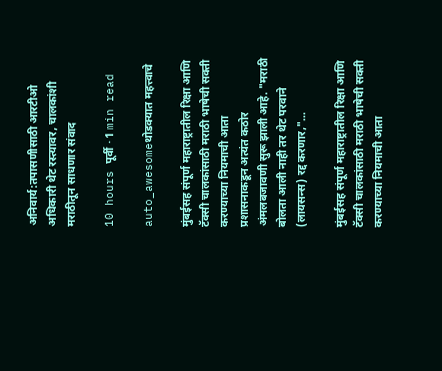अनिवार्य:तपासणीसाठी आरटीओ अधिकारी थेट रस्त्यावर, चालकांशी मराठीतून साधणार संवाद

10 hours पूर्वी · 1 min read

auto_awesomeथोडक्यात महत्त्वाचे

मुंबईसह संपूर्ण महाराष्ट्रातील रिक्षा आणि टॅक्सी चालकांसाठी मराठी भाषेची सक्ती करण्याच्या नियमाची आता प्रशासनाकडून अत्यंत कठोर अंमलबजावणी सुरू झाली आहे. "मराठी बोलता आली नाही तर थेट परवाने (लायसन्स) रद्द करणार,"...

मुंबईसह संपूर्ण महाराष्ट्रातील रिक्षा आणि टॅक्सी चालकांसाठी मराठी भाषेची सक्ती करण्याच्या नियमाची आता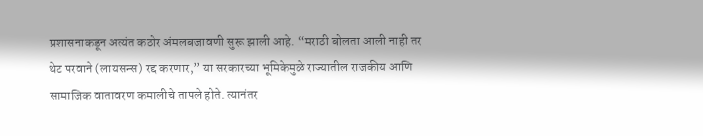प्रशासनाकडून अत्यंत कठोर अंमलबजावणी सुरू झाली आहे. “मराठी बोलता आली नाही तर थेट परवाने (लायसन्स) रद्द करणार,” या सरकारच्या भूमिकेमुळे राज्यातील राजकीय आणि सामाजिक वातावरण कमालीचे तापले होते. त्यानंतर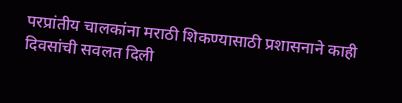परप्रांतीय चालकांना मराठी शिकण्यासाठी प्रशासनाने काही दिवसांची सवलत दिली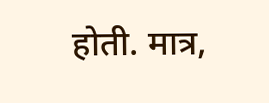होती. मात्र,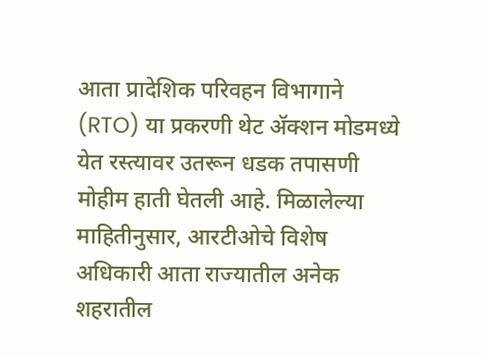आता प्रादेशिक परिवहन विभागाने (RTO) या प्रकरणी थेट ॲक्शन मोडमध्ये येत रस्त्यावर उतरून धडक तपासणी मोहीम हाती घेतली आहे. मिळालेल्या माहितीनुसार, आरटीओचे विशेष अधिकारी आता राज्यातील अनेक शहरातील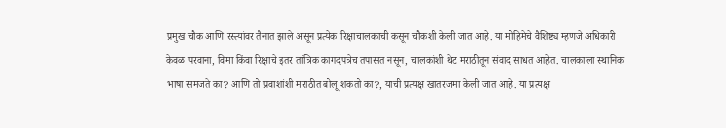प्रमुख चौक आणि रस्त्यांवर तैनात झाले असून प्रत्येक रिक्षाचालकाची कसून चौकशी केली जात आहे. या मोहिमेचे वैशिष्ट्य म्हणजे अधिकारी केवळ परवाना, विमा किंवा रिक्षाचे इतर तांत्रिक कागदपत्रेच तपासत नसून, चालकांशी थेट मराठीतून संवाद साधत आहेत. चालकाला स्थानिक भाषा समजते का? आणि तो प्रवाशांशी मराठीत बोलू शकतो का?, याची प्रत्यक्ष खातरजमा केली जात आहे. या प्रत्यक्ष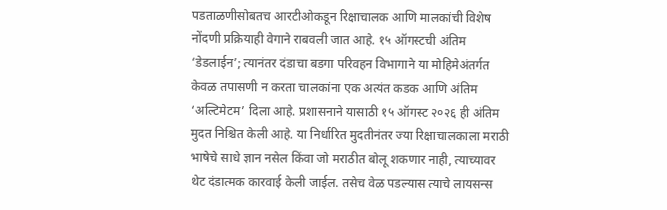पडताळणीसोबतच आरटीओकडून रिक्षाचालक आणि मालकांची विशेष नोंदणी प्रक्रियाही वेगाने राबवली जात आहे. १५ ऑगस्टची अंतिम ‘डेडलाईन’; त्यानंतर दंडाचा बडगा परिवहन विभागाने या मोहिमेअंतर्गत केवळ तपासणी न करता चालकांना एक अत्यंत कडक आणि अंतिम ‘अल्टिमेटम’ दिला आहे. प्रशासनाने यासाठी १५ ऑगस्ट २०२६ ही अंतिम मुदत निश्चित केली आहे. या निर्धारित मुदतीनंतर ज्या रिक्षाचालकाला मराठी भाषेचे साधे ज्ञान नसेल किंवा जो मराठीत बोलू शकणार नाही, त्याच्यावर थेट दंडात्मक कारवाई केली जाईल. तसेच वेळ पडल्यास त्याचे लायसन्स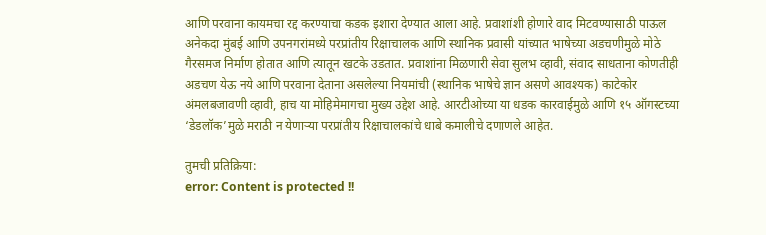आणि परवाना कायमचा रद्द करण्याचा कडक इशारा देण्यात आला आहे. प्रवाशांशी होणारे वाद मिटवण्यासाठी पाऊल अनेकदा मुंबई आणि उपनगरांमध्ये परप्रांतीय रिक्षाचालक आणि स्थानिक प्रवासी यांच्यात भाषेच्या अडचणीमुळे मोठे गैरसमज निर्माण होतात आणि त्यातून खटके उडतात. प्रवाशांना मिळणारी सेवा सुलभ व्हावी, संवाद साधताना कोणतीही अडचण येऊ नये आणि परवाना देताना असलेल्या नियमांची (स्थानिक भाषेचे ज्ञान असणे आवश्यक) काटेकोर अंमलबजावणी व्हावी, हाच या मोहिमेमागचा मुख्य उद्देश आहे. आरटीओच्या या धडक कारवाईमुळे आणि १५ ऑगस्टच्या ‘डेडलॉक’मुळे मराठी न येणाऱ्या परप्रांतीय रिक्षाचालकांचे धाबे कमालीचे दणाणले आहेत.

तुमची प्रतिक्रिया:
error: Content is protected !!